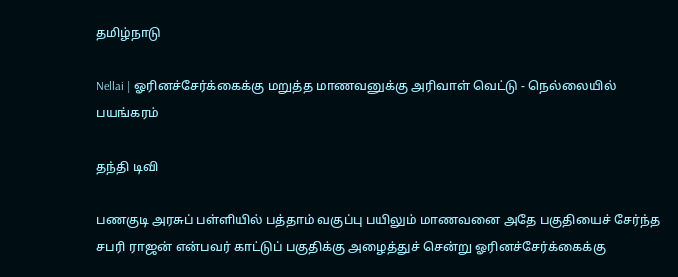தமிழ்நாடு

Nellai | ஓரினச்சேர்க்கைக்கு மறுத்த மாணவனுக்கு அரிவாள் வெட்டு - நெல்லையில் பயங்கரம்

தந்தி டிவி

பணகுடி அரசுப் பள்ளியில் பத்தாம் வகுப்பு பயிலும் மாணவனை அதே பகுதியைச் சேர்ந்த சபரி ராஜன் என்பவர் காட்டுப் பகுதிக்கு அழைத்துச் சென்று ஓரினச்சேர்க்கைக்கு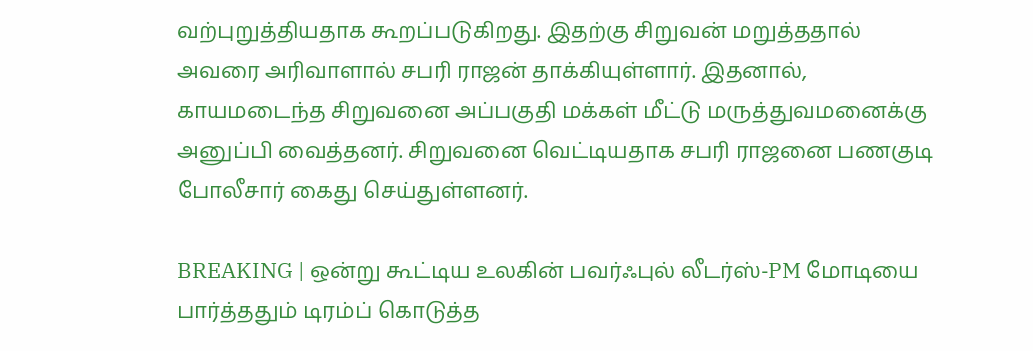வற்புறுத்தியதாக கூறப்படுகிறது. இதற்கு சிறுவன் மறுத்ததால் அவரை அரிவாளால் சபரி ராஜன் தாக்கியுள்ளார். இதனால், காயமடைந்த சிறுவனை அப்பகுதி மக்கள் மீட்டு மருத்துவமனைக்கு அனுப்பி வைத்தனர். சிறுவனை வெட்டியதாக சபரி ராஜனை பணகுடி போலீசார் கைது செய்துள்ளனர்.

BREAKING | ஒன்று கூட்டிய உலகின் பவர்ஃபுல் லீடர்ஸ்-PM மோடியை பார்த்ததும் டிரம்ப் கொடுத்த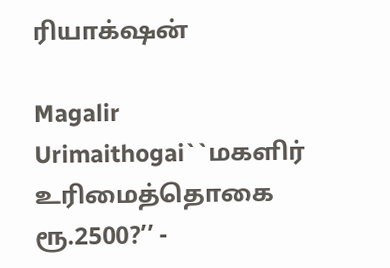ரியாக்‌ஷன்

Magalir Urimaithogai``மகளிர் உரிமைத்தொகை ரூ.2500?’’ -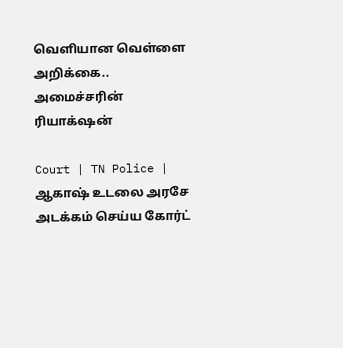வெளியான வெள்ளை அறிக்கை.. அமைச்சரின் ரியாக்‌ஷன்

Court | TN Police | ஆகாஷ் உடலை அரசே அடக்கம் செய்ய கோர்ட்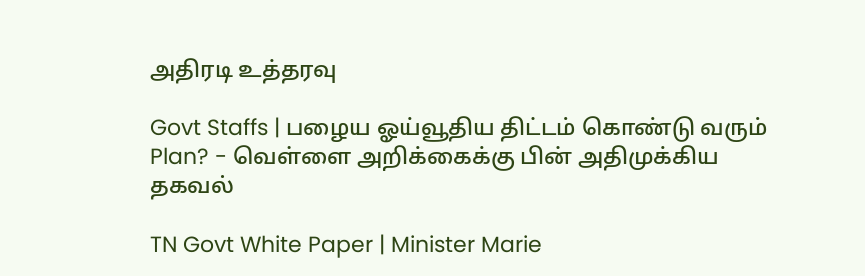அதிரடி உத்தரவு

Govt Staffs | பழைய ஓய்வூதிய திட்டம் கொண்டு வரும் Plan? - வெள்ளை அறிக்கைக்கு பின் அதிமுக்கிய தகவல்

TN Govt White Paper | Minister Marie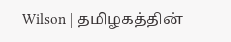Wilson | தமிழகத்தின்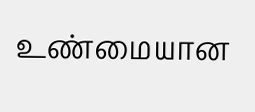உண்மையான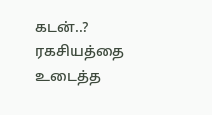கடன்..? ரகசியத்தை உடைத்த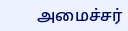அமைச்சர்